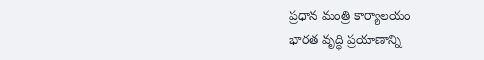ప్రధాన మంత్రి కార్యాలయం
భారత వృద్ధి ప్రయాణాన్ని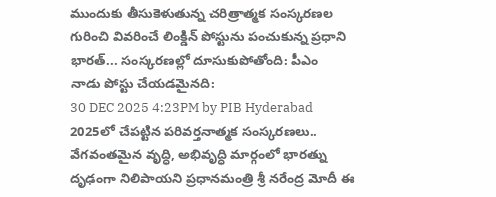ముందుకు తీసుకెళుతున్న చరిత్రాత్మక సంస్కరణల గురించి వివరించే లింక్డిన్ పోస్టును పంచుకున్న ప్రధాని భారత్... సంస్కరణల్లో దూసుకుపోతోంది: పీఎం
నాడు పోస్టు చేయడమైనది:
30 DEC 2025 4:23PM by PIB Hyderabad
2025లో చేపట్టిన పరివర్తనాత్మక సంస్కరణలు.. వేగవంతమైన వృద్ధి, అభివృద్ధి మార్గంలో భారత్ను దృఢంగా నిలిపాయని ప్రధానమంత్రి శ్రీ నరేంద్ర మోదీ ఈ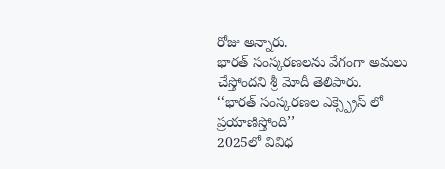రోజు అన్నారు.
భారత్ సంస్కరణలను వేగంగా అమలు చేస్తోందని శ్రీ మోదీ తెలిపారు.
‘‘భారత్ సంస్కరణల ఎక్స్ప్రెస్ లో ప్రయాణిస్తోంది’’
2025లో వివిధ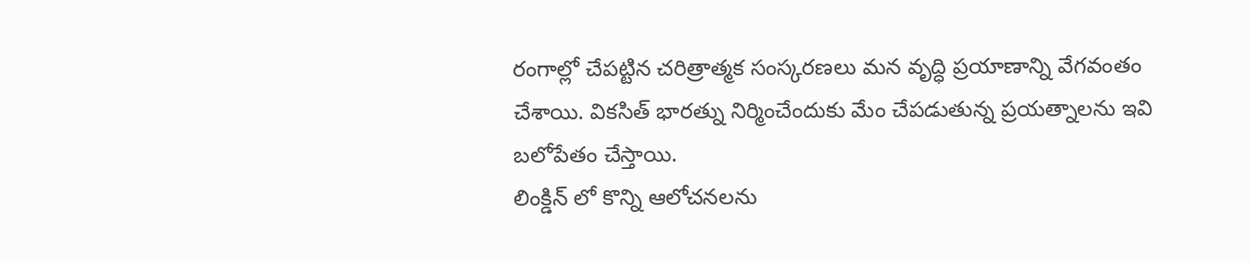రంగాల్లో చేపట్టిన చరిత్రాత్మక సంస్కరణలు మన వృద్ధి ప్రయాణాన్ని వేగవంతం చేశాయి. వికసిత్ భారత్ను నిర్మించేందుకు మేం చేపడుతున్న ప్రయత్నాలను ఇవి బలోపేతం చేస్తాయి.
లింక్డిన్ లో కొన్ని ఆలోచనలను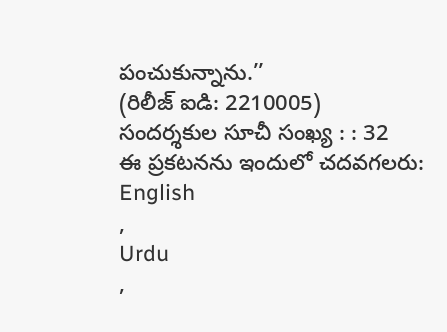పంచుకున్నాను.’’
(రిలీజ్ ఐడి: 2210005)
సందర్శకుల సూచీ సంఖ్య : : 32
ఈ ప్రకటనను ఇందులో చదవగలరు:
English
,
Urdu
,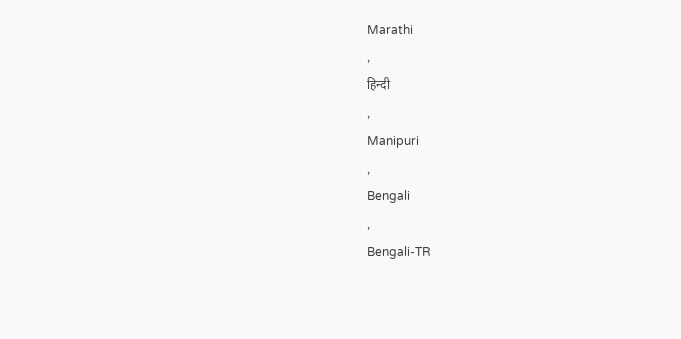Marathi
,
हिन्दी
,
Manipuri
,
Bengali
,
Bengali-TR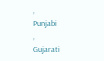,
Punjabi
,
Gujarati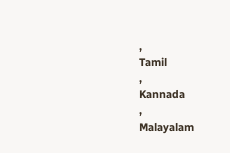,
Tamil
,
Kannada
,
Malayalam